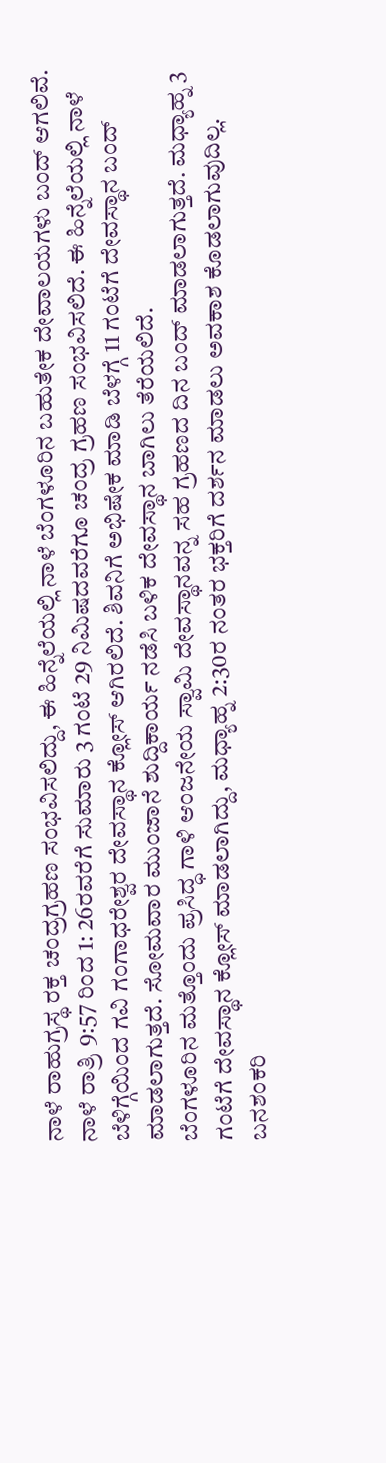ನಾಳೆ ರಾಹುಗ್ರಸ್ಥ ರಕ್ತ ಚಂದ್ರಗ್ರಹಣ ಸಂಭವಿಸಲಿದ್ದು, ಈ ಹಿನ್ನೆಲೆಯಲ್ಲಿ ನಾಳೆ ಬೆಂಗಳೂರಿನ ಬಹುತೇಕ ದೇವಾಲಯಗಳು ಬಂದ್ ಆಗಲಿವೆ. ನಾಳೆ ರಾತ್ರಿ 9:57 ರಿಂದ 1: 26ರವರೆಗೆ ಸುಮಾರು 3 ಗಂಟೆ 29 ನಿಮಿಷದವರೆಗೂ ಚಂದ್ರ ಗ್ರಹಣ ಸಂಭವಿಸಲಿದೆ. ಈ ಹಿನ್ನೆಲೆಯಲ್ಲಿ ನಾಳೆ ಬೆಳಿಗ್ಗೆಯಿಂದ ಗವಿ ಗಂಗಾಧರೇಶ್ವರ ದೇವಸ್ಥಾನ ಕ್ಲೋಸ್ ಆಗಿರಲಿದೆ. ಶಿವನಿಗೆ ಅಭಿಷೇಕ ಮಾಡಿ ಬೆಳಗ್ಗೆ 11 ಗಂಟೆಗೆ ದೇವಸ್ಥಾನ ಬಂದ್ ಮಾಡಲಾಗುತ್ತದೆ. ಸೋಮವಾರ ಮುಂಜಾನೆ ಶುದ್ದಿಕಾರ್ಯ ನಡೆಸಿ ಬಳಿಕ ದೇವಸ್ಥಾನ ಬಾಗಿಲು ತೆರೆಯಲಿದೆ.
ಬೆಂಗಳೂರಿನ ಮತ್ತೊಂದು ಪ್ರಸಿದ್ಧ ಗಾಳಿ ಆಂಜನೇಯ ಸ್ವಾಮಿ ದೇವಸ್ಥಾನವನ್ನ ಸಹ ಗ್ರಹಣದ ದಿನ ಬಂದ್ ಮಾಡಲಾಗುತ್ತದೆ. ಮಧ್ಯಾಹ್ನ 3 ಗಂಟೆಗೆ ದೇವಸ್ಥಾನ ಕ್ಲೋಸ್ ಮಾಡಲಾಗಿದ್ದು, ಮಧ್ಯಾಹ್ನ 2:30ರ ನಂತರ ಭಕ್ತರಿಗೆ ದರ್ಶನ ಮಾಡಲು ಅವಕಾಶ ಕೊಡಲಾಗುವುದಿಲ್ಲ. ಬನಶಂಕರಿ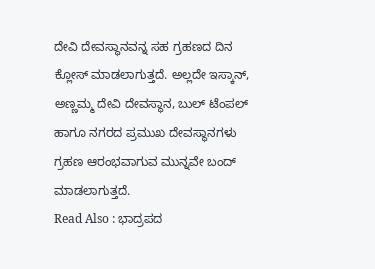ದೇವಿ ದೇವಸ್ಥಾನವನ್ನ ಸಹ ಗ್ರಹಣದ ದಿನ ಕ್ಲೋಸ್ ಮಾಡಲಾಗುತ್ತದೆ. ಅಲ್ಲದೇ ಇಸ್ಕಾನ್, ಅಣ್ಣಮ್ಮ ದೇವಿ ದೇವಸ್ಥಾನ, ಬುಲ್ ಟೆಂಪಲ್ ಹಾಗೂ ನಗರದ ಪ್ರಮುಖ ದೇವಸ್ಥಾನಗಳು ಗ್ರಹಣ ಆರಂಭವಾಗುವ ಮುನ್ನವೇ ಬಂದ್ ಮಾಡಲಾಗುತ್ತದೆ.
Read Also : ಭಾದ್ರಪದ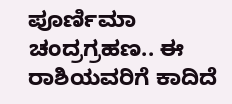ಪೂರ್ಣಿಮಾ ಚಂದ್ರಗ್ರಹಣ.. ಈ ರಾಶಿಯವರಿಗೆ ಕಾದಿದೆ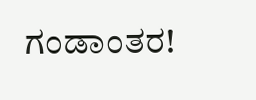ಗಂಡಾಂತರ!